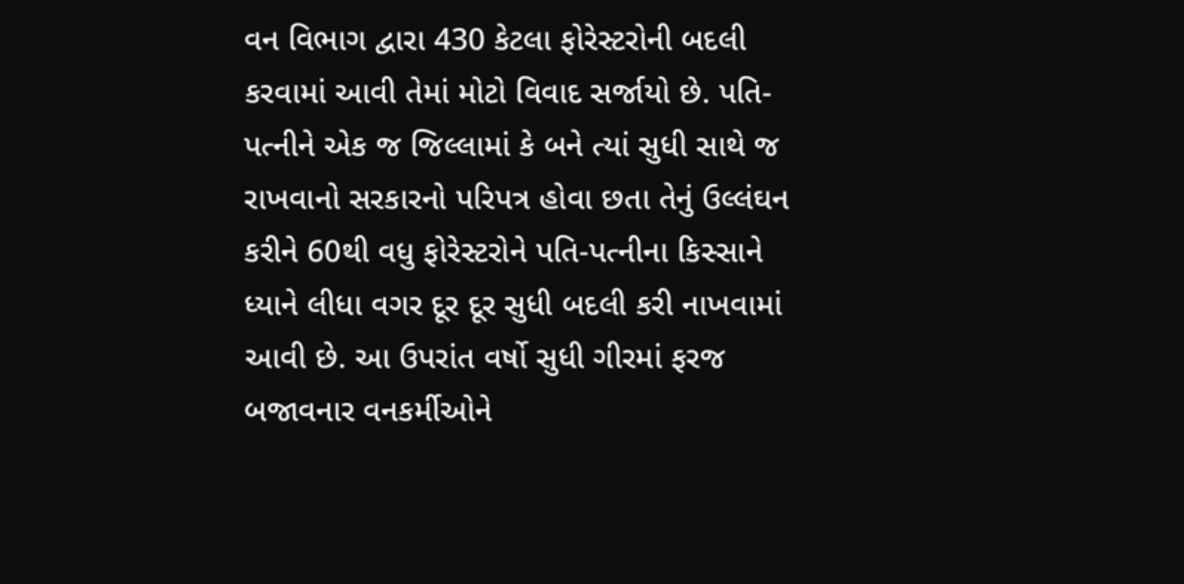વન વિભાગ દ્વારા 430 કેટલા ફોરેસ્ટરોની બદલી કરવામાં આવી તેમાં મોટો વિવાદ સર્જાયો છે. પતિ-પત્નીને એક જ જિલ્લામાં કે બને ત્યાં સુધી સાથે જ રાખવાનો સરકારનો પરિપત્ર હોવા છતા તેનું ઉલ્લંઘન કરીને 60થી વધુ ફોરેસ્ટરોને પતિ-પત્નીના કિસ્સાને ધ્યાને લીધા વગર દૂર દૂર સુધી બદલી કરી નાખવામાં આવી છે. આ ઉપરાંત વર્ષો સુધી ગીરમાં ફરજ બજાવનાર વનકર્મીઓને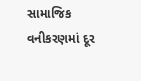સામાજિક વનીકરણમાં દૂર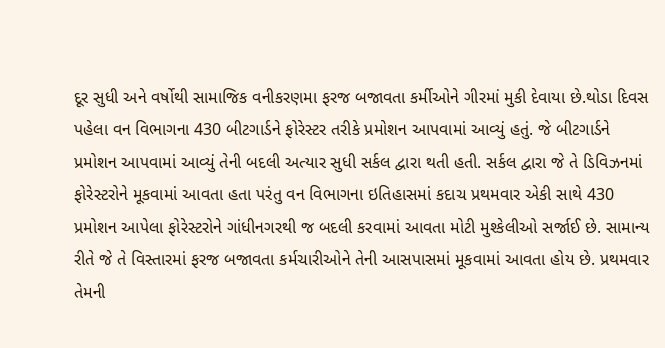દૂર સુધી અને વર્ષોથી સામાજિક વનીકરણમા ફરજ બજાવતા કર્મીઓને ગીરમાં મુકી દેવાયા છે.થોડા દિવસ પહેલા વન વિભાગના 430 બીટગાર્ડને ફોરેસ્ટર તરીકે પ્રમોશન આપવામાં આવ્યું હતું. જે બીટગાર્ડને પ્રમોશન આપવામાં આવ્યું તેની બદલી અત્યાર સુધી સર્કલ દ્વારા થતી હતી. સર્કલ દ્વારા જે તે ડિવિઝનમાં ફોરેસ્ટરોને મૂકવામાં આવતા હતા પરંતુ વન વિભાગના ઇતિહાસમાં કદાચ પ્રથમવાર એકી સાથે 430 પ્રમોશન આપેલા ફોરેસ્ટરોને ગાંધીનગરથી જ બદલી કરવામાં આવતા મોટી મુશ્કેલીઓ સર્જાઈ છે. સામાન્ય રીતે જે તે વિસ્તારમાં ફરજ બજાવતા કર્મચારીઓને તેની આસપાસમાં મૂકવામાં આવતા હોય છે. પ્રથમવાર તેમની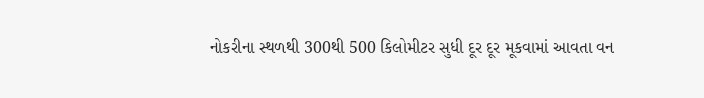નોકરીના સ્થળથી 300થી 500 કિલોમીટર સુધી દૂર દૂર મૂકવામાં આવતા વન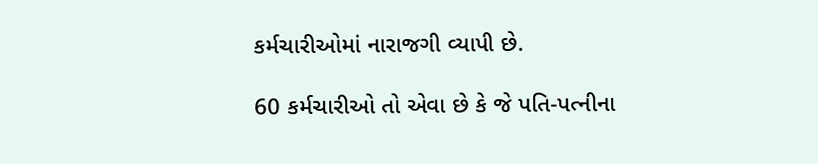કર્મચારીઓમાં નારાજગી વ્યાપી છે.

60 કર્મચારીઓ તો એવા છે કે જે પતિ-પત્નીના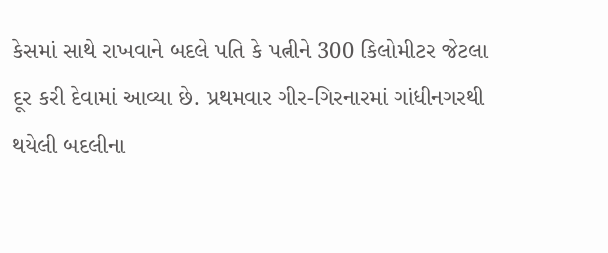કેસમાં સાથે રાખવાને બદલે પતિ કે પત્નીને 300 કિલોમીટર જેટલા દૂર કરી દેવામાં આવ્યા છે. પ્રથમવાર ગીર-ગિરનારમાં ગાંધીનગરથી થયેલી બદલીના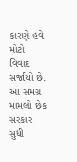કારણે હવે મોટો વિવાદ સર્જાયો છે. આ સમગ્ર મામલો છેક સરકાર સુધી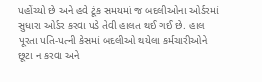પહોંચ્યો છે અને હવે ટૂંક સમયમાં જ બદલીઓના ઓર્ડરમાં સુધારા ઓર્ડર કરવા પડે તેવી હાલત થઈ ગઈ છે. હાલ પૂરતા પતિ-પત્ની કેસમાં બદલીઓ થયેલા કર્મચારીઓને છૂટા ન કરવા અને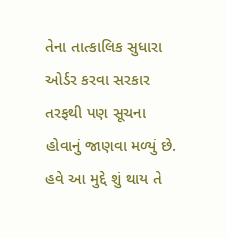તેના તાત્કાલિક સુધારા ઓર્ડર કરવા સરકાર તરફથી પણ સૂચના હોવાનું જાણવા મળ્યું છે. હવે આ મુદ્દે શું થાય તે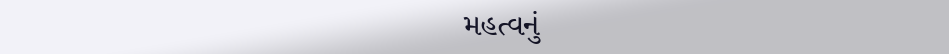મહત્વનું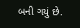બની ગયું છે.